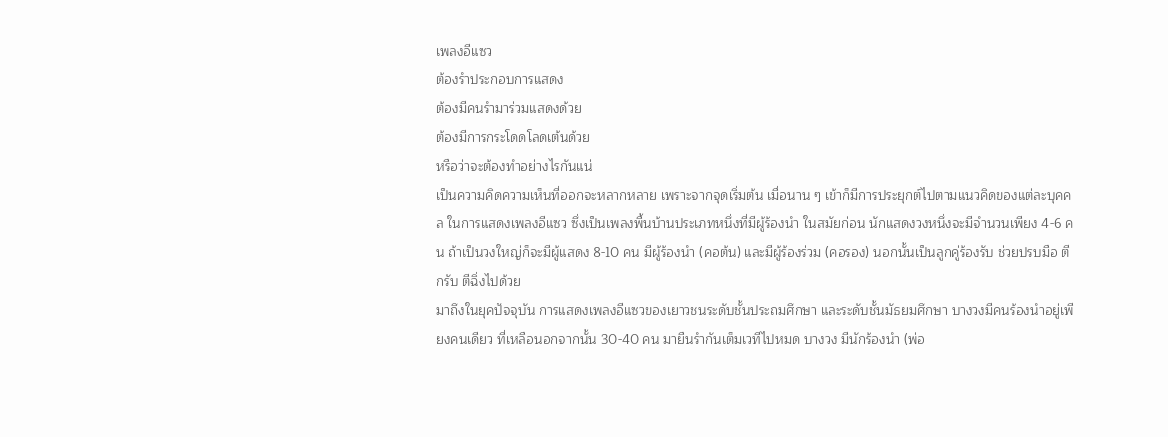เพลงอีแซว
ต้องรำประกอบการแสดง
ต้องมีคนรำมาร่วมแสดงด้วย
ต้องมีการกระโดดโลดเต้นด้วย
หรือว่าจะต้องทำอย่างไรกันแน่
เป็นความคิดความเห็นที่ออกจะหลากหลาย เพราะจากจุดเริ่มต้น เมื่อนาน ๆ เข้าก็มีการประยุกต์ไปตามแนวคิดของแต่ละบุคคล ในการแสดงเพลงอีแซว ซึ่งเป็นเพลงพื้นบ้านประเภทหนึ่งที่มีผู้ร้องนำ ในสมัยก่อน นักแสดงวงหนึ่งจะมีจำนวนเพียง 4-6 คน ถ้าเป็นวงใหญ่ก็จะมีผู้แสดง 8-10 คน มีผู้ร้องนำ (คอต้น) และมีผู้ร้องร่วม (คอรอง) นอกนั้นเป็นลูกคู่ร้องรับ ช่วยปรบมือ ตีกรับ ตีฉิ่งไปด้วย
มาถึงในยุคปัจจุบัน การแสดงเพลงอีแซวของเยาวชนระดับชั้นประถมศึกษา และระดับชั้นมัธยมศึกษา บางวงมีคนร้องนำอยู่เพียงคนเดียว ที่เหลือนอกจากนั้น 30-40 คน มายืนรำกันเต็มเวทีไปหมด บางวง มีนักร้องนำ (พ่อ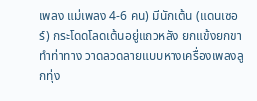เพลง แม่เพลง 4-6 คน) มีนักเต้น (แดนเซอร์) กระโดดโลดเต้นอยู่แถวหลัง ยกแข้งยกขา ทำท่าทาง วาดลวดลายแบบหางเครื่องเพลงลูกทุ่ง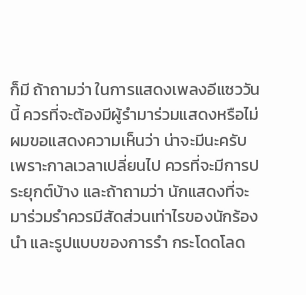ก็มี ถ้าถามว่า ในการแสดงเพลงอีแซววันนี้ ควรที่จะต้องมีผู้รำมาร่วมแสดงหรือไม่ ผมขอแสดงความเห็นว่า น่าจะมีนะครับ เพราะกาลเวลาเปลี่ยนไป ควรที่จะมีการประยุกต์บ้าง และถ้าถามว่า นักแสดงที่จะมาร่วมรำควรมีสัดส่วนเท่าไรของนักร้องนำ และรูปแบบของการรำ กระโดดโลด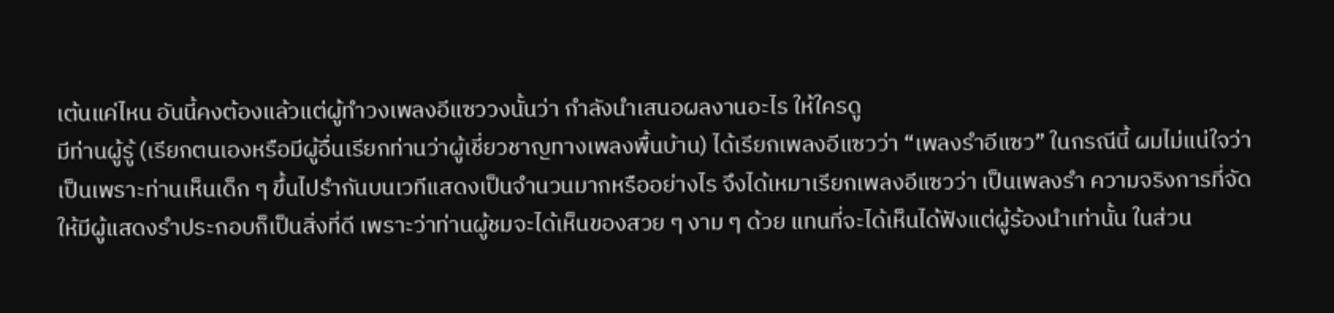เต้นแค่ไหน อันนี้คงต้องแล้วแต่ผู้ทำวงเพลงอีแซววงนั้นว่า กำลังนำเสนอผลงานอะไร ให้ใครดู
มีท่านผู้รู้ (เรียกตนเองหรือมีผู้อื่นเรียกท่านว่าผู้เชี่ยวชาญทางเพลงพื้นบ้าน) ได้เรียกเพลงอีแซวว่า “เพลงรำอีแซว” ในกรณีนี้ ผมไม่แน่ใจว่า เป็นเพราะท่านเห็นเด็ก ๆ ขึ้นไปรำกันบนเวทีแสดงเป็นจำนวนมากหรืออย่างไร จึงได้เหมาเรียกเพลงอีแซวว่า เป็นเพลงรำ ความจริงการที่จัดให้มีผู้แสดงรำประกอบก็เป็นสิ่งที่ดี เพราะว่าท่านผู้ชมจะได้เห็นของสวย ๆ งาม ๆ ด้วย แทนที่จะได้เห็นได้ฟังแต่ผู้ร้องนำเท่านั้น ในส่วน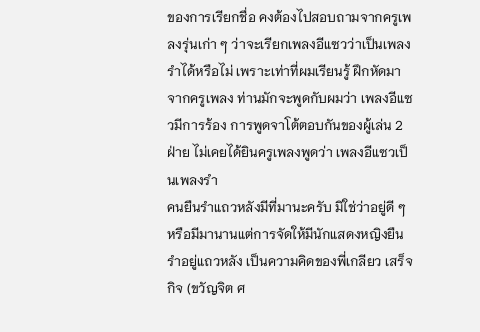ของการเรียกชื่อ คงต้องไปสอบถามจากครูเพลงรุ่นเก่า ๆ ว่าจะเรียกเพลงอีแซวว่าเป็นเพลงรำได้หรือไม่ เพราะเท่าที่ผมเรียนรู้ ฝึกหัดมาจากครูเพลง ท่านมักจะพูดกับผมว่า เพลงอีแซวมีการร้อง การพูดจาโต้ตอบกันของผู้เล่น 2 ฝ่าย ไม่เคยได้ยินครูเพลงพูดว่า เพลงอีแซวเป็นเพลงรำ
คนยืนรำแถวหลังมีที่มานะครับ มิใช่ว่าอยู่ดี ๆ หรือมีมานานแต่การจัดให้มีนักแสดงหญิงยืนรำอยู่แถวหลัง เป็นความคิดของพี่เกลียว เสร็จกิจ (ขวัญจิต ศ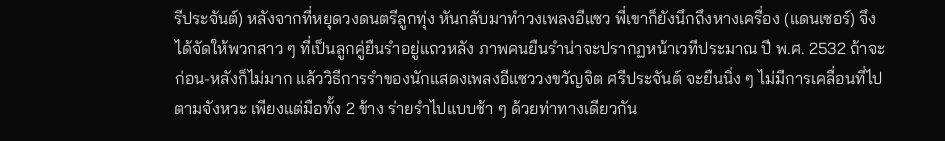รีประจันต์) หลังจากที่หยุดวงดนตรีลูกทุ่ง หันกลับมาทำวงเพลงอีแซว พี่เขาก็ยังนึกถึงหางเครื่อง (แดนเซอร์) จึงได้จัดให้พวกสาว ๆ ที่เป็นลูกคู่ยืนรำอยู่แถวหลัง ภาพคนยืนรำน่าจะปรากฏหน้าเวทีประมาณ ปี พ.ศ. 2532 ถ้าจะก่อน-หลังก็ไม่มาก แล้ววิธีการรำของนักแสดงเพลงอีแซววงขวัญจิต ศรีประจันต์ จะยืนนิ่ง ๆ ไม่มีการเคลื่อนที่ไปตามจังหวะ เพียงแต่มือทั้ง 2 ข้าง ร่ายรำไปแบบช้า ๆ ด้วยท่าทางเดียวกัน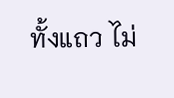ทั้งแถว ไม่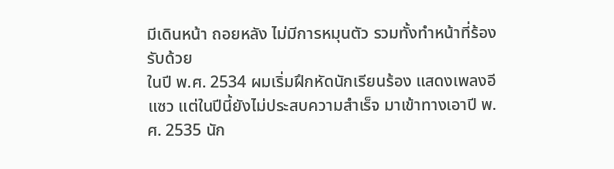มีเดินหน้า ถอยหลัง ไม่มีการหมุนตัว รวมทั้งทำหน้าที่ร้องรับด้วย
ในปี พ.ศ. 2534 ผมเริ่มฝึกหัดนักเรียนร้อง แสดงเพลงอีแซว แต่ในปีนี้ยังไม่ประสบความสำเร็จ มาเข้าทางเอาปี พ.ศ. 2535 นัก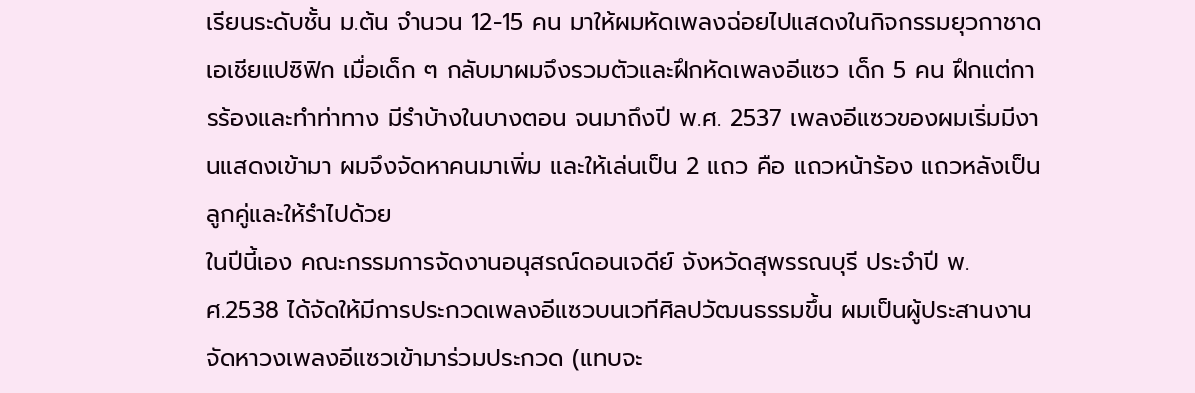เรียนระดับชั้น ม.ต้น จำนวน 12-15 คน มาให้ผมหัดเพลงฉ่อยไปแสดงในกิจกรรมยุวกาชาดเอเชียแปซิฟิก เมื่อเด็ก ๆ กลับมาผมจึงรวมตัวและฝึกหัดเพลงอีแซว เด็ก 5 คน ฝึกแต่การร้องและทำท่าทาง มีรำบ้างในบางตอน จนมาถึงปี พ.ศ. 2537 เพลงอีแซวของผมเริ่มมีงานแสดงเข้ามา ผมจึงจัดหาคนมาเพิ่ม และให้เล่นเป็น 2 แถว คือ แถวหน้าร้อง แถวหลังเป็นลูกคู่และให้รำไปด้วย
ในปีนี้เอง คณะกรรมการจัดงานอนุสรณ์ดอนเจดีย์ จังหวัดสุพรรณบุรี ประจำปี พ.ศ.2538 ได้จัดให้มีการประกวดเพลงอีแซวบนเวทีศิลปวัฒนธรรมขึ้น ผมเป็นผู้ประสานงานจัดหาวงเพลงอีแซวเข้ามาร่วมประกวด (แทบจะ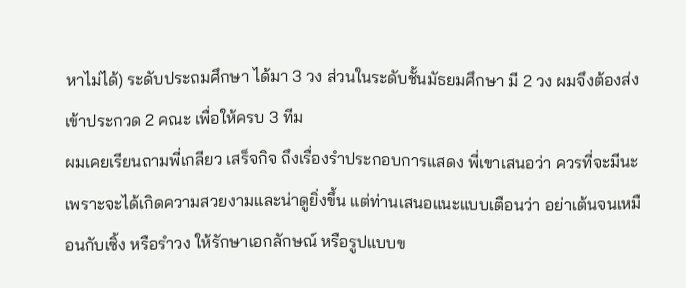หาไม่ได้) ระดับประถมศึกษา ได้มา 3 วง ส่วนในระดับชั้นมัธยมศึกษา มี 2 วง ผมจึงต้องส่งเข้าประกวด 2 คณะ เพื่อให้ครบ 3 ทีม
ผมเคยเรียนถามพี่เกลียว เสร็จกิจ ถึงเรื่องรำประกอบการแสดง พี่เขาเสนอว่า ควรที่จะมีนะ เพราะจะได้เกิดความสวยงามและน่าดูยิ่งขึ้น แต่ท่านเสนอแนะแบบเตือนว่า อย่าเต้นจนเหมือนกับเซิ้ง หรือรำวง ให้รักษาเอกลักษณ์ หรือรูปแบบข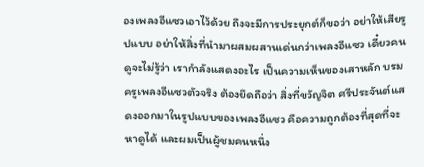องเพลงอีแซวเอาไว้ด้วย ถึงจะมีการประยุกต์ก็ขอว่า อย่าให้เสียรูปแบบ อย่าให้สิ่งที่นำมาผสมผสานเด่นกว่าเพลงอีแซว เดี๋ยวคนดูจะไม่รู้ว่า เรากำลังแสดงอะไร เป็นความเห็นของเสาหลัก บรมครูเพลงอีแซวตัวจริง ต้องยึดถือว่า สิ่งที่ขวัญจิต ศรีประจันต์แสดงออกมาในรูปแบบของเพลงอีแซว คือความถูกต้องที่สุดที่จะหาดูได้ และผมเป็นผู้ชมคนหนึ่ง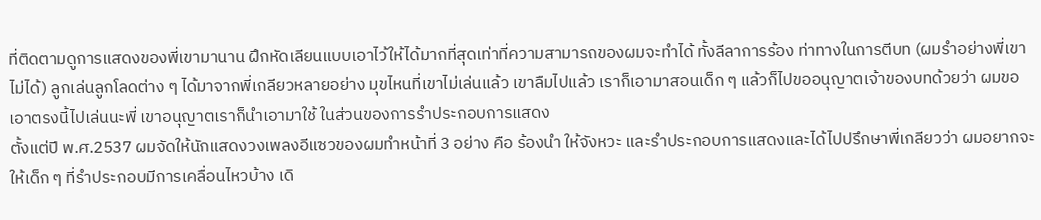ที่ติดตามดูการแสดงของพี่เขามานาน ฝึกหัดเลียนแบบเอาไว้ให้ได้มากที่สุดเท่าที่ความสามารถของผมจะทำได้ ทั้งลีลาการร้อง ท่าทางในการตีบท (ผมรำอย่างพี่เขาไม่ได้) ลูกเล่นลูกโลดต่าง ๆ ได้มาจากพี่เกลียวหลายอย่าง มุขไหนที่เขาไม่เล่นแล้ว เขาลืมไปแล้ว เราก็เอามาสอนเด็ก ๆ แล้วก็ไปขออนุญาตเจ้าของบทด้วยว่า ผมขอเอาตรงนี้ไปเล่นนะพี่ เขาอนุญาตเราก็นำเอามาใช้ ในส่วนของการรำประกอบการแสดง
ตั้งแต่ปี พ.ศ.2537 ผมจัดให้นักแสดงวงเพลงอีแซวของผมทำหน้าที่ 3 อย่าง คือ ร้องนำ ให้จังหวะ และรำประกอบการแสดงและได้ไปปรึกษาพี่เกลียวว่า ผมอยากจะให้เด็ก ๆ ที่รำประกอบมีการเคลื่อนไหวบ้าง เดิ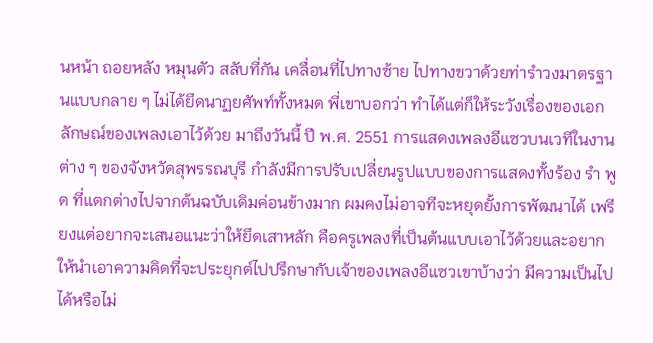นหน้า ถอยหลัง หมุนตัว สลับที่กัน เคลื่อนที่ไปทางซ้าย ไปทางขวาด้วยท่ารำวงมาตรฐานแบบกลาย ๆ ไม่ได้ยึดนาฏยศัพท์ทั้งหมด พี่เขาบอกว่า ทำได้แต่ก็ให้ระวังเรื่องของเอกลักษณ์ของเพลงเอาไว้ด้วย มาถึงวันนี้ ปี พ.ศ. 2551 การแสดงเพลงอีแซวบนเวทีในงานต่าง ๆ ของจังหวัดสุพรรณบุรี กำลังมีการปรับเปลี่ยนรูปแบบของการแสดงทั้งร้อง รำ พูด ที่แตกต่างไปจากต้นฉบับเดิมค่อนข้างมาก ผมคงไม่อาจทีจะหยุดยั้งการพัฒนาได้ เพรียงแต่อยากจะเสนอแนะว่าให้ยึดเสาหลัก คือครูเพลงที่เป็นต้นแบบเอาไว้ด้วยและอยากให้นำเอาความคิดที่จะประยุกต์ไปปรึกษากับเจ้าของเพลงอีแซวเขาบ้างว่า มีความเป็นไปได้หรือไม่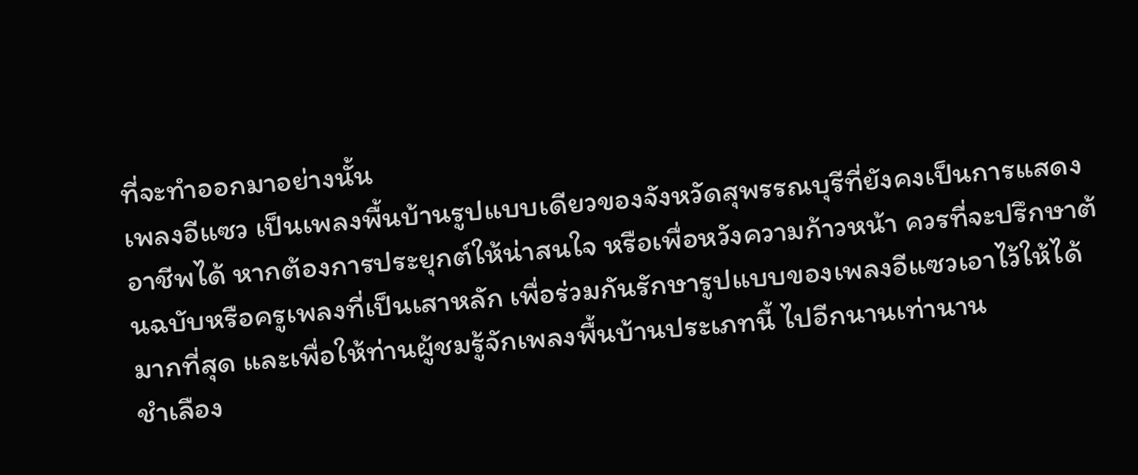ที่จะทำออกมาอย่างนั้น
เพลงอีแซว เป็นเพลงพื้นบ้านรูปแบบเดียวของจังหวัดสุพรรณบุรีที่ยังคงเป็นการแสดงอาชีพได้ หากต้องการประยุกต์ให้น่าสนใจ หรือเพื่อหวังความก้าวหน้า ควรที่จะปรึกษาต้นฉบับหรือครูเพลงที่เป็นเสาหลัก เพื่อร่วมกันรักษารูปแบบของเพลงอีแซวเอาไว้ให้ได้มากที่สุด และเพื่อให้ท่านผู้ชมรู้จักเพลงพื้นบ้านประเภทนี้ ไปอีกนานเท่านาน
ชำเลือง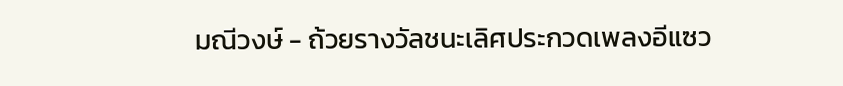มณีวงษ์ - ถ้วยรางวัลชนะเลิศประกวดเพลงอีแซว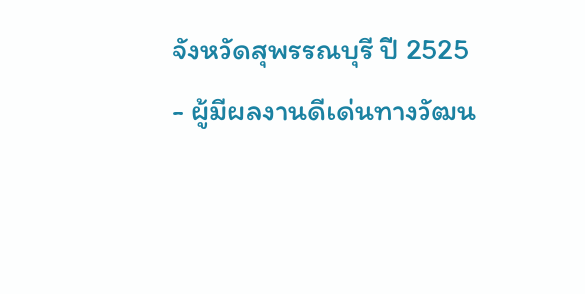จังหวัดสุพรรณบุรี ปี 2525
- ผู้มีผลงานดีเด่นทางวัฒน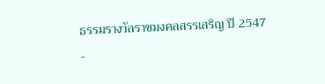ธรรมรางวัลราชมงคลสรรเสริญ ปี 2547
-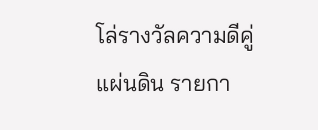โล่รางวัลความดีคู่แผ่นดิน รายกา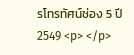รโทรทัศน์ช่อง 5 ปี 2549 <p> </p>